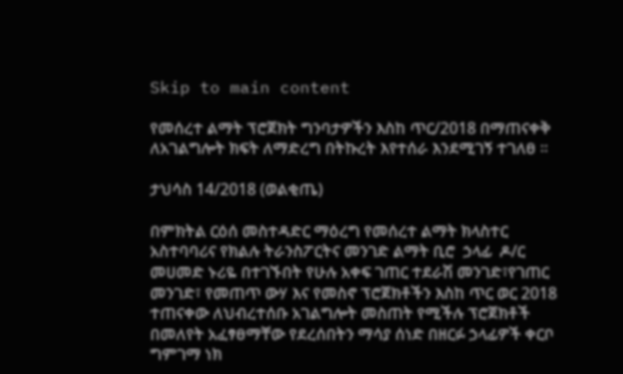Skip to main content

የመሰረተ ልማት ፕሮጀክት ግንባታዎችን እስከ ጥር/2018 በማጠናቀቅ ለአገልግሎት ክፍት ለማድረግ በትኩረት እየተሰራ እንደሚገኝ ተገለፀ ።

ታህሳስ 14/2018 (ወልቂጤ)

በምክትል ርዕሰ መስተዳድር ማዕረግ የመሰረተ ልማት ክላስተር አስተባባሪና የክልሉ ትራንስፖርትና መንገድ ልማት ቢሮ  ኃላፊ  ዶ/ር መሀመድ ኑሪዬ በተገኙበት የሁሉ አቀፍ ገጠር ተደራሽ መንገድ፣የገጠር መንገድ፣ የመጠጥ ውሃ እና የመስኖ ፕሮጀክቶችን እስከ ጥር ወር 2018 ተጠናቀው ለህብረተሰቡ አገልግሎት መስጠት የሚችሉ ፕሮጀክቶች በመለየት አፈፃፀማቸው የደረሰበትን ማሳያ ሰነድ በዘርፉ ኃላፊዎች ቀርቦ ግምገማ ነክ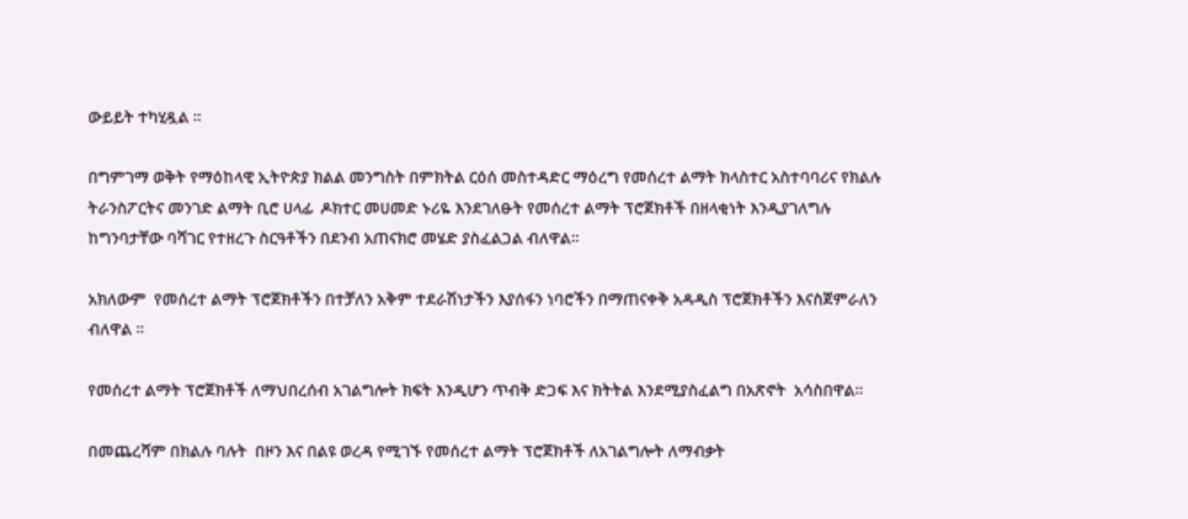ውይይት ተካሂዷል ።

በግምገማ ወቅት የማዕከላዊ ኢትዮጵያ ክልል መንግስት በምክትል ርዕሰ መስተዳድር ማዕረግ የመሰረተ ልማት ክላስተር አስተባባሪና የክልሉ ትራንስፖርትና መንገድ ልማት ቢሮ ሀላፊ  ዶክተር መሀመድ ኑሪዬ እንደገለፁት የመሰረተ ልማት ፕሮጀክቶች በዘላቂነት እንዲያገለግሉ ከግንባታቸው ባሻገር የተዘረጉ ስርዓቶችን በደንብ አጠናክሮ መሄድ ያስፈልጋል ብለዋል።

አክለውም  የመሰረተ ልማት ፕሮጀክቶችን በተቻለን አቅም ተደራሽነታችን እያሰፋን ነባሮችን በማጠናቀቅ አዳዲስ ፕሮጀክቶችን እናስጀምራለን ብለዋል ።

የመሰረተ ልማት ፕሮጀክቶች ለማህበረሰብ አገልግሎት ክፍት እንዲሆን ጥብቅ ድጋፍ እና ክትትል እንደሚያስፈልግ በአጽኖት  አሳስበዋል።

በመጨረሻም በክልሉ ባሉት  በዞን እና በልዩ ወረዳ የሚገኙ የመሰረተ ልማት ፕሮጀክቶች ለአገልግሎት ለማብቃት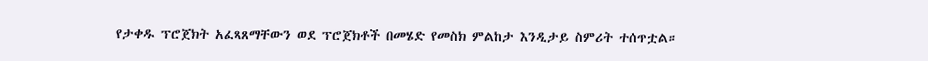የታቀዱ ፕሮጀክት አፈጻጸማቸውን ወደ ፕሮጀክቶች በመሄድ የመስክ ምልከታ እንዲታይ ስምሪት ተሰጥቷል።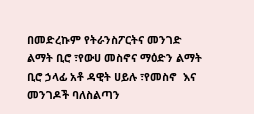በመድረኩም የትራንስፖርትና መንገድ ልማት ቢሮ ፣የውሀ መስኖና ማዕድን ልማት ቢሮ ኃላፊ አቶ ዳዊት ሀይሉ ፣የመስኖ  እና መንገዶች ባለስልጣን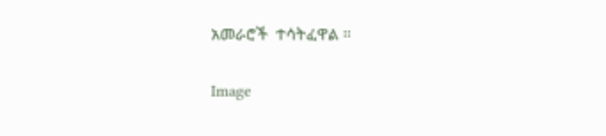አመራሮች  ተሳትፈዋል ።

Image